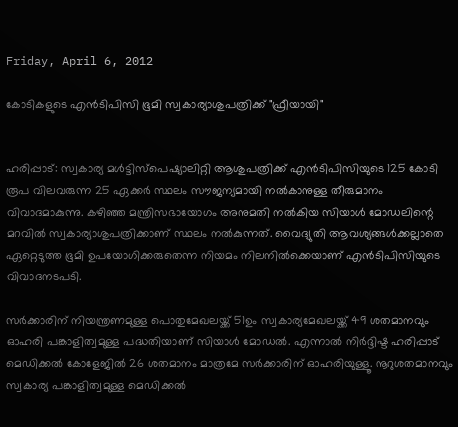Friday, April 6, 2012

കോടികളുടെ എന്‍ടിപിസി ഭൂമി സ്വകാര്യാശുപത്രിക്ക് "ഫ്രീയായി"


ഹരിപ്പാട്: സ്വകാര്യ മള്‍ട്ടിസ്പെഷ്യാലിറ്റി ആശുപത്രിക്ക് എന്‍ടിപിസിയുടെ 125 കോടി രൂപ വിലവരുന്ന 25 ഏക്കര്‍ സ്ഥലം സൗജന്യമായി നല്‍കാനുള്ള തീരുമാനം വിവാദമാകുന്നു. കഴിഞ്ഞ മന്ത്രിസഭായോഗം അനുമതി നല്‍കിയ സിയാള്‍ മോഡലിന്റെ മറവില്‍ സ്വകാര്യാശുപത്രിക്കാണ് സ്ഥലം നല്‍കുന്നത്. വൈദ്യുതി ആവശ്യങ്ങള്‍ക്കല്ലാതെ ഏറ്റെടുത്ത ഭൂമി ഉപയോഗിക്കരുതെന്ന നിയമം നിലനില്‍ക്കെയാണ് എന്‍ടിപിസിയുടെ വിവാദനടപടി.

സര്‍ക്കാരിന് നിയന്ത്രണമുള്ള പൊതുമേഖലയ്ക്ക് 51ഉം സ്വകാര്യമേഖലയ്ക്ക് 49 ശതമാനവും ഓഹരി പങ്കാളിത്വമുള്ള പദ്ധതിയാണ് സിയാള്‍ മോഡല്‍. എന്നാല്‍ നിര്‍ദ്ദിഷ്ട ഹരിപ്പാട് മെഡിക്കല്‍ കോളേജില്‍ 26 ശതമാനം മാത്രമേ സര്‍ക്കാരിന് ഓഹരിയുള്ളൂ. നൂറുശതമാനവും സ്വകാര്യ പങ്കാളിത്വമുള്ള മെഡിക്കല്‍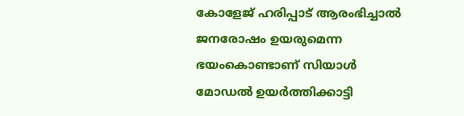കോളേജ് ഹരിപ്പാട് ആരംഭിച്ചാല്‍ ജനരോഷം ഉയരുമെന്ന ഭയംകൊണ്ടാണ് സിയാള്‍ മോഡല്‍ ഉയര്‍ത്തിക്കാട്ടി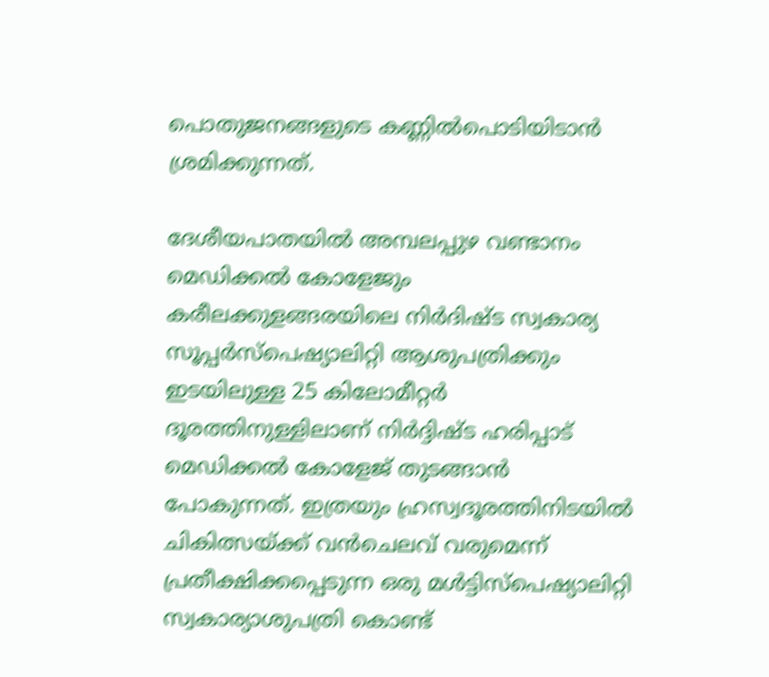പൊതുജനങ്ങളുടെ കണ്ണില്‍പൊടിയിടാന്‍ ശ്രമിക്കുന്നത്.

ദേശീയപാതയില്‍ അമ്പലപ്പുഴ വണ്ടാനം മെഡിക്കല്‍ കോളേജും കരീലക്കുളങ്ങരയിലെ നിര്‍ദിഷ്ട സ്വകാര്യ സൂപ്പര്‍സ്പെഷ്യാലിറ്റി ആശുപത്രിക്കും ഇടയിലുള്ള 25 കിലോമീറ്റര്‍ ദൂരത്തിനുള്ളിലാണ് നിര്‍ദ്ദിഷ്ട ഹരിപ്പാട് മെഡിക്കല്‍ കോളേജ് തുടങ്ങാന്‍ പോകുന്നത്. ഇത്രയും ഹ്രസ്വദൂരത്തിനിടയില്‍ ചികിത്സയ്ക്ക് വന്‍ചെലവ് വരുമെന്ന് പ്രതീക്ഷിക്കപ്പെടുന്ന ഒരു മള്‍ട്ടിസ്പെഷ്യാലിറ്റി സ്വകാര്യാശുപത്രി കൊണ്ട്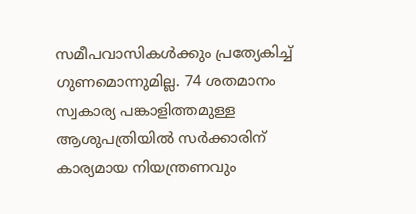സമീപവാസികള്‍ക്കും പ്രത്യേകിച്ച് ഗുണമൊന്നുമില്ല. 74 ശതമാനം സ്വകാര്യ പങ്കാളിത്തമുള്ള ആശുപത്രിയില്‍ സര്‍ക്കാരിന് കാര്യമായ നിയന്ത്രണവും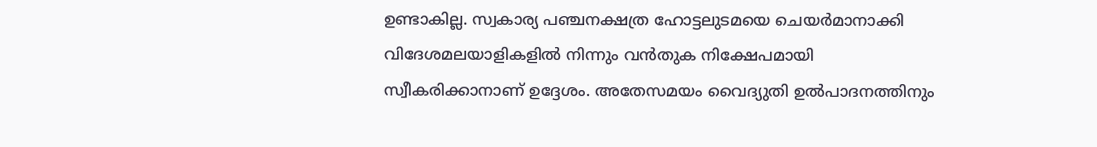ഉണ്ടാകില്ല. സ്വകാര്യ പഞ്ചനക്ഷത്ര ഹോട്ടലുടമയെ ചെയര്‍മാനാക്കി വിദേശമലയാളികളില്‍ നിന്നും വന്‍തുക നിക്ഷേപമായി സ്വീകരിക്കാനാണ് ഉദ്ദേശം. അതേസമയം വൈദ്യുതി ഉല്‍പാദനത്തിനും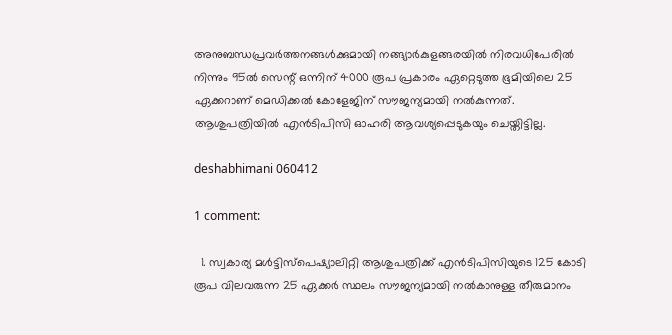അനുബന്ധപ്രവര്‍ത്തനങ്ങള്‍ക്കുമായി നങ്ങ്യാര്‍കുളങ്ങരയില്‍ നിരവധിപേരില്‍ നിന്നും 95ല്‍ സെന്റ് ഒന്നിന് 4000 രൂപ പ്രകാരം ഏറ്റെടുത്ത ഭൂമിയിലെ 25 ഏക്കറാണ് മെഡിക്കല്‍ കോളേജിന് സൗജന്യമായി നല്‍കുന്നത്. ആശുപത്രിയില്‍ എന്‍ടിപിസി ഓഹരി ആവശ്യപ്പെടുകയും ചെയ്തിട്ടില്ല.

deshabhimani 060412

1 comment:

  1. സ്വകാര്യ മള്‍ട്ടിസ്പെഷ്യാലിറ്റി ആശുപത്രിക്ക് എന്‍ടിപിസിയുടെ 125 കോടി രൂപ വിലവരുന്ന 25 ഏക്കര്‍ സ്ഥലം സൗജന്യമായി നല്‍കാനുള്ള തീരുമാനം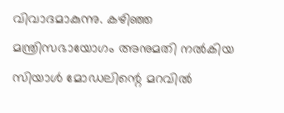വിവാദമാകുന്നു. കഴിഞ്ഞ മന്ത്രിസഭായോഗം അനുമതി നല്‍കിയ സിയാള്‍ മോഡലിന്റെ മറവില്‍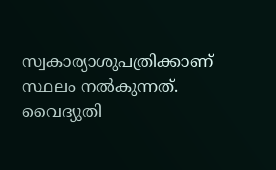സ്വകാര്യാശുപത്രിക്കാണ് സ്ഥലം നല്‍കുന്നത്. വൈദ്യുതി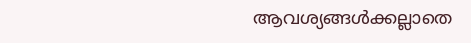ആവശ്യങ്ങള്‍ക്കല്ലാതെ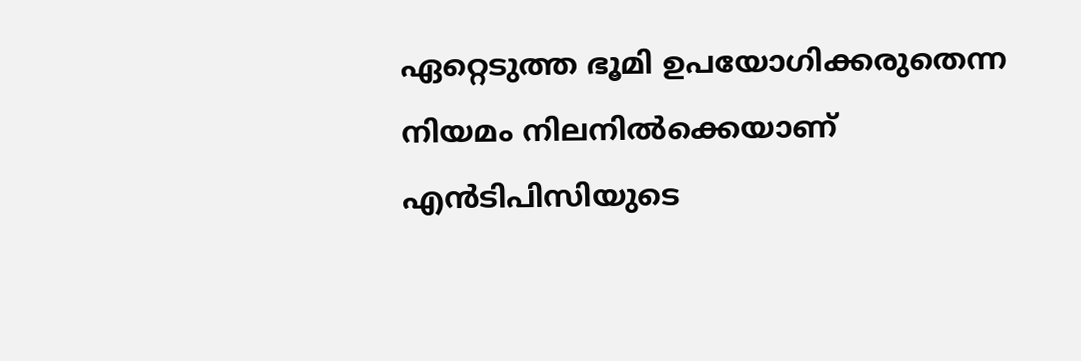ഏറ്റെടുത്ത ഭൂമി ഉപയോഗിക്കരുതെന്ന നിയമം നിലനില്‍ക്കെയാണ് എന്‍ടിപിസിയുടെ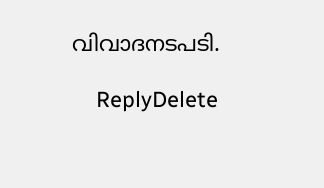വിവാദനടപടി.

    ReplyDelete